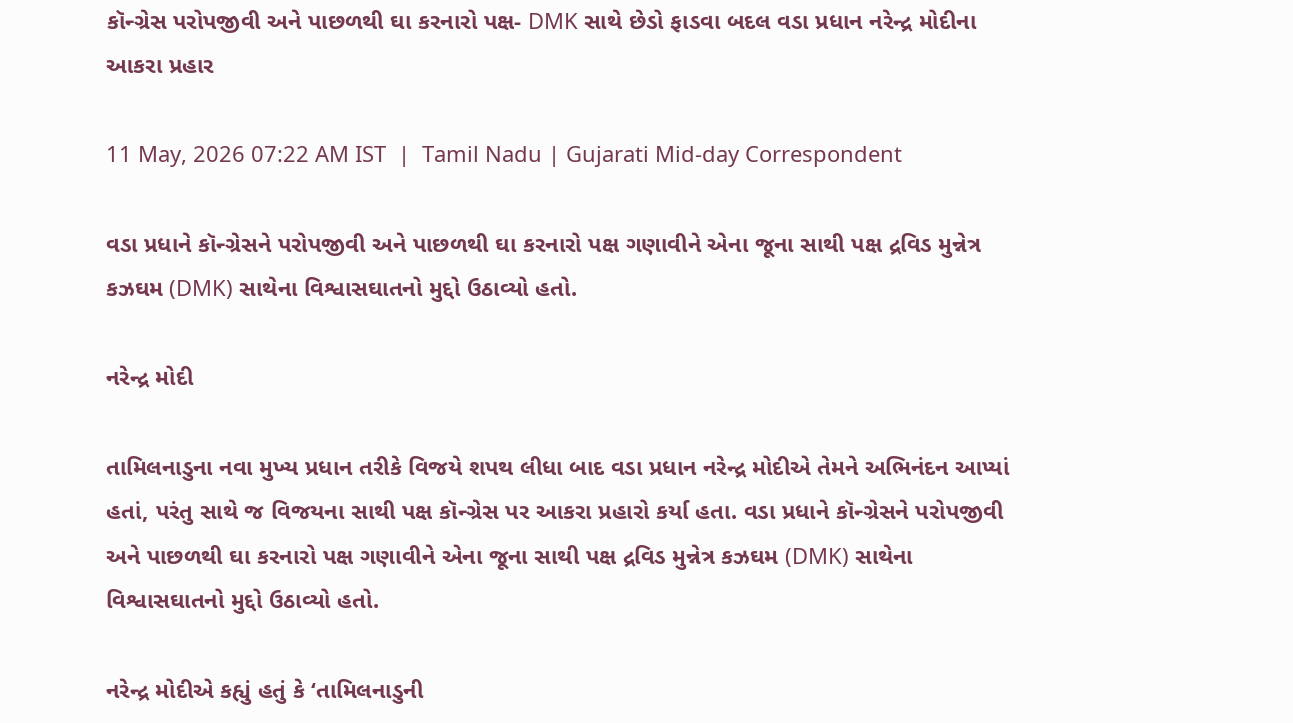કૉન્ગ્રેસ પરોપજીવી અને પાછળથી ઘા કરનારો પક્ષ- DMK સાથે છેડો ફાડવા બદલ વડા પ્રધાન નરેન્દ્ર મોદીના આકરા પ્રહાર

11 May, 2026 07:22 AM IST  |  Tamil Nadu | Gujarati Mid-day Correspondent

વડા પ્રધાને કૉન્ગ્રેસને પરોપજીવી અને પાછળથી ઘા કરનારો પક્ષ ગણાવીને એના જૂના સાથી પક્ષ દ્રવિડ મુન્નેત્ર કઝઘમ (DMK) સાથેના વિશ્વાસઘાતનો મુદ્દો ઉઠાવ્યો હતો.

નરેન્દ્ર મોદી

તામિલનાડુના નવા મુખ્ય પ્રધાન તરીકે વિજયે શપથ લીધા બાદ વડા પ્રધાન નરેન્દ્ર મોદીએ તેમને અભિનંદન આપ્યાં હતાં, પરંતુ સાથે જ વિજયના સાથી પક્ષ કૉન્ગ્રેસ પર આકરા પ્રહારો કર્યા હતા. વડા પ્રધાને કૉન્ગ્રેસને પરોપજીવી અને પાછળથી ઘા કરનારો પક્ષ ગણાવીને એના જૂના સાથી પક્ષ દ્રવિડ મુન્નેત્ર કઝઘમ (DMK) સાથેના વિશ્વાસઘાતનો મુદ્દો ઉઠાવ્યો હતો.

નરેન્દ્ર મોદીએ કહ્યું હતું કે ‘તામિલનાડુની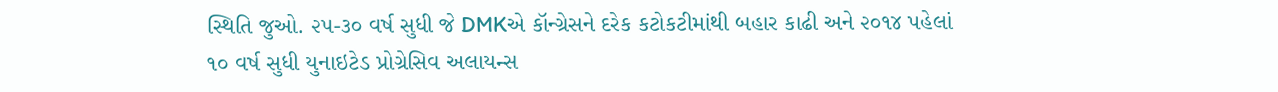સ્થિતિ જુઓ. ૨૫-૩૦ વર્ષ સુધી જે DMKએ કૉન્ગ્રેસને દરેક કટોકટીમાંથી બહાર કાઢી અને ૨૦૧૪ પહેલાં ૧૦ વર્ષ સુધી યુનાઇટેડ પ્રોગ્રેસિવ અલાયન્સ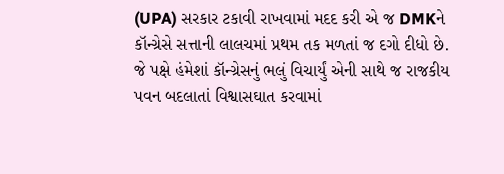(UPA) સરકાર ટકાવી રાખવામાં મદદ કરી એ જ DMKને કૉન્ગ્રેસે સત્તાની લાલચમાં પ્રથમ તક મળતાં જ દગો દીધો છે. જે પક્ષે હંમેશાં કૉન્ગ્રેસનું ભલું વિચાર્યું એની સાથે જ રાજકીય પવન બદલાતાં વિશ્વાસઘાત કરવામાં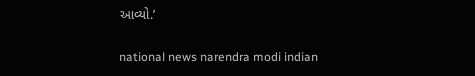આવ્યો.’

national news narendra modi indian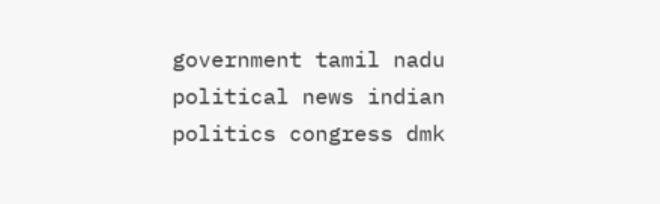government tamil nadu political news indian politics congress dmk